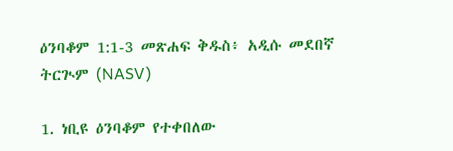ዕንባቆም 1:1-3 መጽሐፍ ቅዱስ፥ አዲሱ መደበኛ ትርጒም (NASV)

1. ነቢዩ ዕንባቆም የተቀበለው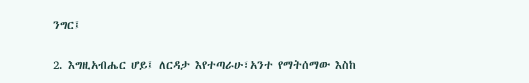ንግር፤

2. እግዚአብሔር ሆይ፤ ለርዳታ እየተጣራሁ፣አንተ የማትሰማው እስከ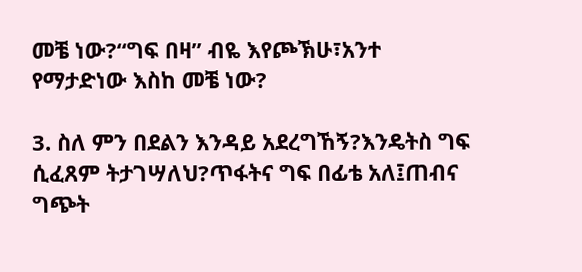መቼ ነው?“ግፍ በዛ” ብዬ እየጮኽሁ፣አንተ የማታድነው እስከ መቼ ነው?

3. ስለ ምን በደልን እንዳይ አደረግኸኝ?እንዴትስ ግፍ ሲፈጸም ትታገሣለህ?ጥፋትና ግፍ በፊቴ አለ፤ጠብና ግጭት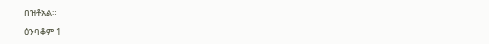በዝቶአል።

ዕንባቆም 1